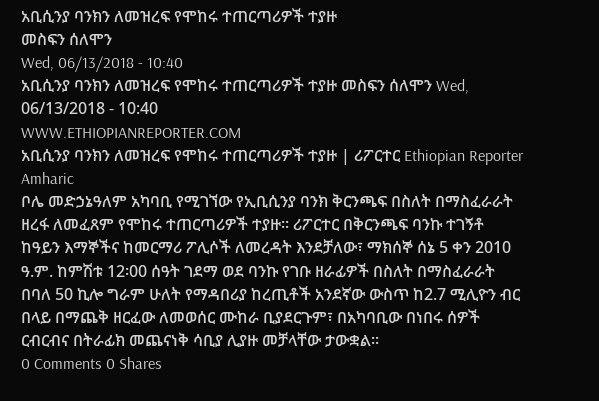አቢሲንያ ባንክን ለመዝረፍ የሞከሩ ተጠርጣሪዎች ተያዙ
መስፍን ሰለሞን
Wed, 06/13/2018 - 10:40
አቢሲንያ ባንክን ለመዝረፍ የሞከሩ ተጠርጣሪዎች ተያዙ መስፍን ሰለሞን Wed, 06/13/2018 - 10:40
WWW.ETHIOPIANREPORTER.COM
አቢሲንያ ባንክን ለመዝረፍ የሞከሩ ተጠርጣሪዎች ተያዙ | ሪፖርተር Ethiopian Reporter Amharic
ቦሌ መድኃኔዓለም አካባቢ የሚገኘው የኢቢሲንያ ባንክ ቅርንጫፍ በስለት በማስፈራራት ዘረፋ ለመፈጸም የሞከሩ ተጠርጣሪዎች ተያዙ፡፡ ሪፖርተር በቅርንጫፍ ባንኩ ተገኝቶ ከዓይን እማኞችና ከመርማሪ ፖሊሶች ለመረዳት እንደቻለው፣ ማክሰኞ ሰኔ 5 ቀን 2010 ዓ.ም. ከምሽቱ 12፡00 ሰዓት ገደማ ወደ ባንኩ የገቡ ዘራፊዎች በስለት በማስፈራራት በባለ 50 ኪሎ ግራም ሁለት የማዳበሪያ ከረጢቶች አንደኛው ውስጥ ከ2.7 ሚሊዮን ብር በላይ በማጨቅ ዘርፈው ለመወሰር ሙከራ ቢያደርጉም፣ በአካባቢው በነበሩ ሰዎች ርብርብና በትራፊክ መጨናነቅ ሳቢያ ሊያዙ መቻላቸው ታውቋል፡፡
0 Comments 0 Shares